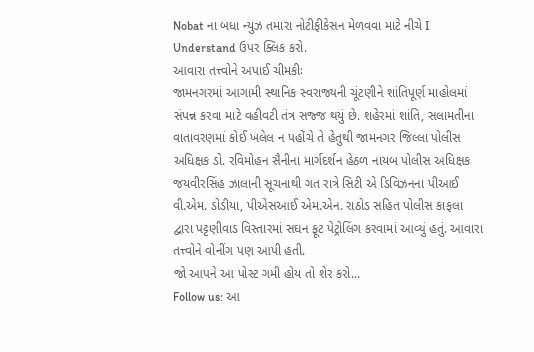Nobat ના બધા ન્યુઝ તમારા નોટીફીકેસન મેળવવા માટે નીચે I Understand ઉપર ક્લિક કરો.
આવારા તત્ત્વોને અપાઈ ચીમકીઃ
જામનગરમાં આગામી સ્થાનિક સ્વરાજ્યની ચૂંટણીને શાંતિપૂર્ણ માહોલમાં સંપન્ન કરવા માટે વહીવટી તંત્ર સજ્જ થયું છે. શહેરમાં શાંતિ, સલામતીના વાતાવરણમાં કોઈ ખલેલ ન પહોંચે તે હેતુથી જામનગર જિલ્લા પોલીસ અધિક્ષક ડો. રવિમોહન સૈનીના માર્ગદર્શન હેઠળ નાયબ પોલીસ અધિક્ષક જયવીરસિંહ ઝાલાની સૂચનાથી ગત રાત્રે સિટી એ ડિવિઝનના પીઆઈ વી.એમ. ડોડીયા, પીએસઆઈ એમ.એન. રાઠોડ સહિત પોલીસ કાફલા દ્વારા પટ્ટણીવાડ વિસ્તારમાં સઘન ફૂટ પેટ્રોલિંગ કરવામાં આવ્યું હતું. આવારા તત્ત્વોને વોનીંગ પણ આપી હતી.
જો આપને આ પોસ્ટ ગમી હોય તો શેર કરો...
Follow us: આ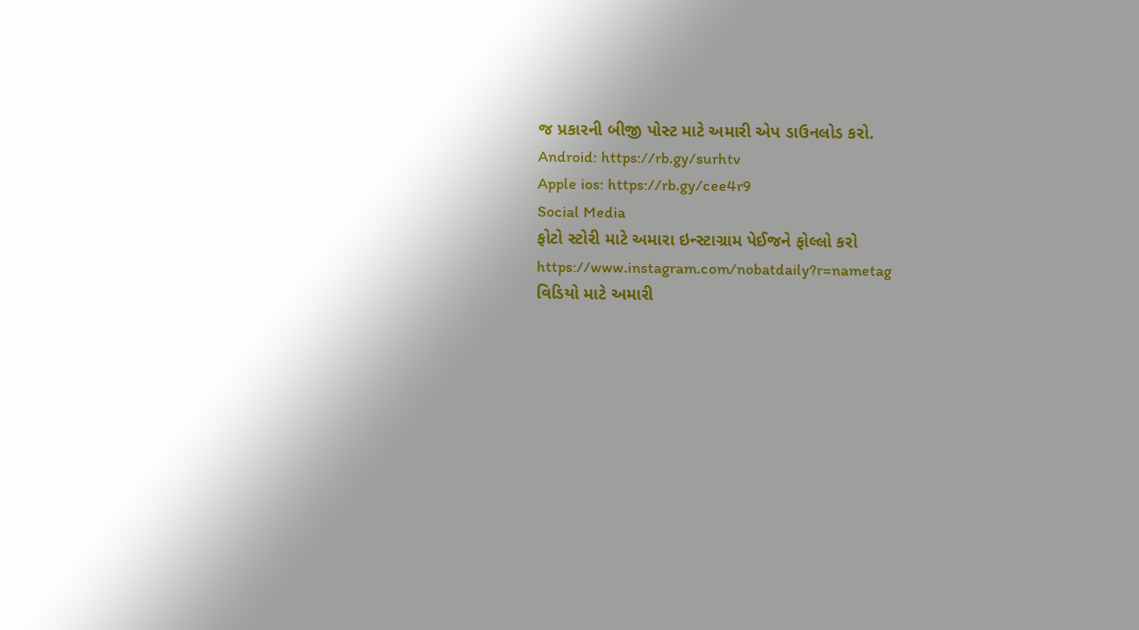જ પ્રકારની બીજી પોસ્ટ માટે અમારી એપ ડાઉનલોડ કરો.
Android: https://rb.gy/surhtv
Apple ios: https://rb.gy/cee4r9
Social Media
ફોટો સ્ટોરી માટે અમારા ઇન્સ્ટાગ્રામ પેઈજને ફોલ્લો કરો
https://www.instagram.com/nobatdaily?r=nametag
વિડિયો માટે અમારી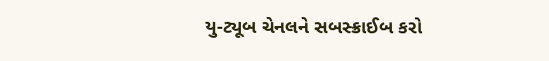યુ-ટ્યૂબ ચેનલને સબસ્ક્રાઈબ કરો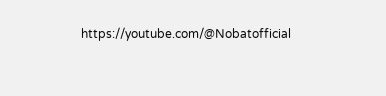https://youtube.com/@Nobatofficial